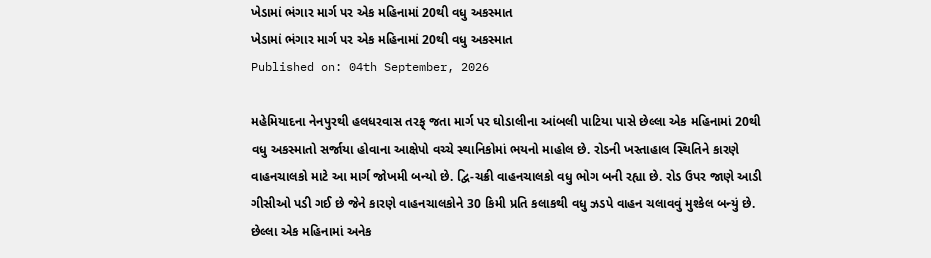ખેડામાં ભંગાર માર્ગ પર એક મહિનામાં 20થી વધુ અકસ્માત
ખેડામાં ભંગાર માર્ગ પર એક મહિનામાં 20થી વધુ અકસ્માત
Published on: 04th September, 2026

મહેમિયાદના નેનપુરથી હલધરવાસ તરફ્ જતા માર્ગ પર ઘોડાલીના આંબલી પાટિયા પાસે છેલ્લા એક મહિનામાં 20થી વધુ અકસ્માતો સર્જાયા હોવાના આક્ષેપો વચ્ચે સ્થાનિકોમાં ભયનો માહોલ છે. રોડની ખસ્તાહાલ સ્થિતિને કારણે વાહનચાલકો માટે આ માર્ગ જોખમી બન્યો છે. દ્વિ-ચક્રી વાહનચાલકો વધુ ભોગ બની રહ્યા છે. રોડ ઉપર જાણે આડી ગીસીઓ પડી ગઈ છે જેને કારણે વાહનચાલકોને 30 કિમી પ્રતિ કલાકથી વધુ ઝડપે વાહન ચલાવવું મુશ્કેલ બન્યું છે. છેલ્લા એક મહિનામાં અનેક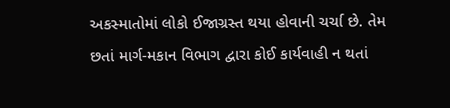અકસ્માતોમાં લોકો ઈજાગ્રસ્ત થયા હોવાની ચર્ચા છે. તેમ છતાં માર્ગ-મકાન વિભાગ દ્વારા કોઈ કાર્યવાહી ન થતાં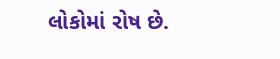લોકોમાં રોષ છે.